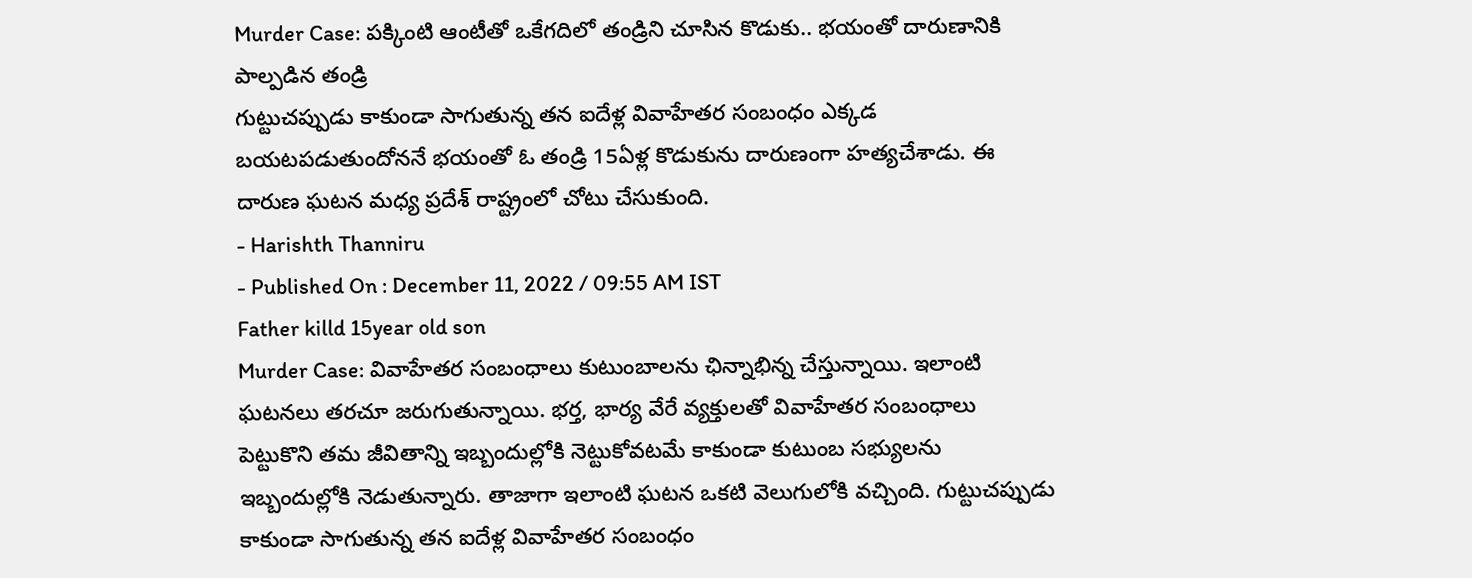Murder Case: పక్కింటి ఆంటీతో ఒకేగదిలో తండ్రిని చూసిన కొడుకు.. భయంతో దారుణానికి పాల్పడిన తండ్రి
గుట్టుచప్పుడు కాకుండా సాగుతున్న తన ఐదేళ్ల వివాహేతర సంబంధం ఎక్కడ బయటపడుతుందోననే భయంతో ఓ తండ్రి 15ఏళ్ల కొడుకును దారుణంగా హత్యచేశాడు. ఈ దారుణ ఘటన మధ్య ప్రదేశ్ రాష్ట్రంలో చోటు చేసుకుంది.
- Harishth Thanniru
- Published On : December 11, 2022 / 09:55 AM IST
Father killd 15year old son
Murder Case: వివాహేతర సంబంధాలు కుటుంబాలను ఛిన్నాభిన్న చేస్తున్నాయి. ఇలాంటి ఘటనలు తరచూ జరుగుతున్నాయి. భర్త, భార్య వేరే వ్యక్తులతో వివాహేతర సంబంధాలు పెట్టుకొని తమ జీవితాన్ని ఇబ్బందుల్లోకి నెట్టుకోవటమే కాకుండా కుటుంబ సభ్యులను ఇబ్బందుల్లోకి నెడుతున్నారు. తాజాగా ఇలాంటి ఘటన ఒకటి వెలుగులోకి వచ్చింది. గుట్టుచప్పుడు కాకుండా సాగుతున్న తన ఐదేళ్ల వివాహేతర సంబంధం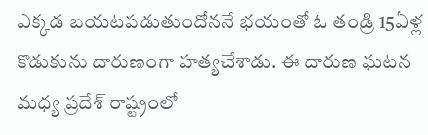ఎక్కడ బయటపడుతుందోననే భయంతో ఓ తండ్రి 15ఏళ్ల కొడుకును దారుణంగా హత్యచేశాడు. ఈ దారుణ ఘటన మధ్య ప్రదేశ్ రాష్ట్రంలో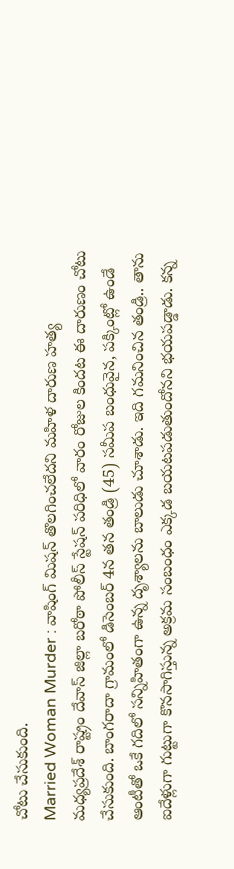చోటు చేసుకుంది.
Married Woman Murder : వాషింగ్ మిషన్ తొలగించలేదని మహిళ దారుణ హత్య
మధ్యప్రదేశ్ రాష్ట్రం దేవాస్ జిల్లా బరోఠా పోలీస్ స్టేషన్ పరిధిలో వారం రోజుల కిందట ఈ దారుణం చోటు చేసుకుంది. బాంగరాదా గ్రామంలో డిసెంబర్ 4న తన తండ్రి (45) సమీప బంధువైన, పక్కింట్లో ఉండే ఆంటీతో ఒకే గదిలో సన్నిహితంగా ఉన్న దృశ్యాలను బాలుడు చూశాడు. ఇది గమనించిన తండ్రి.. తాను ఐదేళ్లుగా గుట్టుగా కొనసాగిస్తున్న అక్రమ సంబంధం ఎక్కడ బయటపడుతుందోనని భయపడ్డాడు. కన్న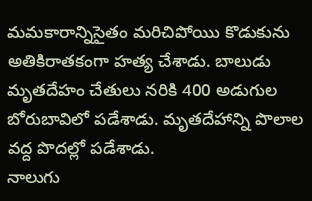మమకారాన్నిసైతం మరిచిపోయిు కొడుకును అతికిరాతకంగా హత్య చేశాడు. బాలుడు మృతదేహం చేతులు నరికి 400 అడుగుల బోరుబావిలో పడేశాడు. మృతదేహాన్ని పొలాల వద్ద పొదల్లో పడేశాడు.
నాలుగు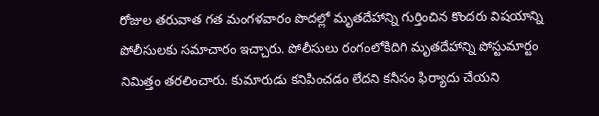రోజుల తరువాత గత మంగళవారం పొదల్లో మృతదేహాన్ని గుర్తించిన కొందరు విషయాన్ని పోలీసులకు సమాచారం ఇచ్చారు. పోలీసులు రంగంలోకిదిగి మృతదేహాన్ని పోస్టుమార్టం నిమిత్తం తరలించారు. కుమారుడు కనిపించడం లేదని కనీసం ఫిర్యాదు చేయని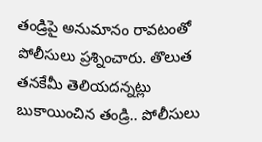తండ్రిపై అనుమానం రావటంతో పోలీసులు ప్రశ్నించారు. తొలుత తనకేమీ తెలియదన్నట్లు బుకాయించిన తండ్రి.. పోలీసులు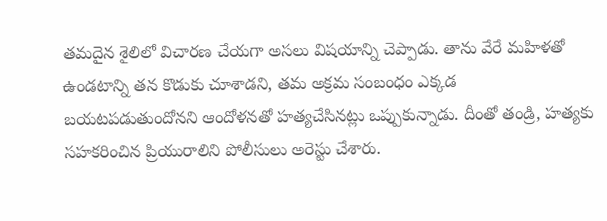తమదైన శైలిలో విచారణ చేయగా అసలు విషయాన్ని చెప్పాడు. తాను వేరే మహిళతో ఉండటాన్ని తన కొడుకు చూశాడని, తమ అక్రమ సంబంధం ఎక్కడ బయటపడుతుందోనని ఆందోళనతో హత్యచేసినట్లు ఒప్పుకున్నాడు. దీంతో తండ్రి, హత్యకు సహకరించిన ప్రియురాలిని పోలీసులు అరెస్టు చేశారు.